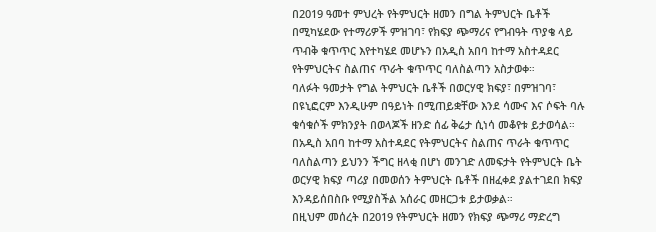በ2019 ዓመተ ምህረት የትምህርት ዘመን በግል ትምህርት ቤቶች በሚካሄደው የተማሪዎች ምዝገባ፣ የክፍያ ጭማሪና የግብዓት ጥያቄ ላይ ጥብቅ ቁጥጥር እየተካሄደ መሆኑን በአዲስ አበባ ከተማ አስተዳደር የትምህርትና ስልጠና ጥራት ቁጥጥር ባለስልጣን አስታወቀ።
ባለፉት ዓመታት የግል ትምህርት ቤቶች በወርሃዊ ክፍያ፣ በምዝገባ፣ በዩኒፎርም እንዲሁም በዓይነት በሚጠይቋቸው እንደ ሳሙና እና ሶፍት ባሉ ቁሳቁሶች ምክንያት በወላጆች ዘንድ ሰፊ ቅሬታ ሲነሳ መቆየቱ ይታወሳል።
በአዲስ አበባ ከተማ አስተዳደር የትምህርትና ስልጠና ጥራት ቁጥጥር ባለስልጣን ይህንን ችግር ዘላቂ በሆነ መንገድ ለመፍታት የትምህርት ቤት ወርሃዊ ክፍያ ጣሪያ በመወሰን ትምህርት ቤቶች በዘፈቀደ ያልተገደበ ክፍያ እንዳይሰበስቡ የሚያስችል አሰራር መዘርጋቱ ይታወቃል።
በዚህም መሰረት በ2019 የትምህርት ዘመን የክፍያ ጭማሪ ማድረግ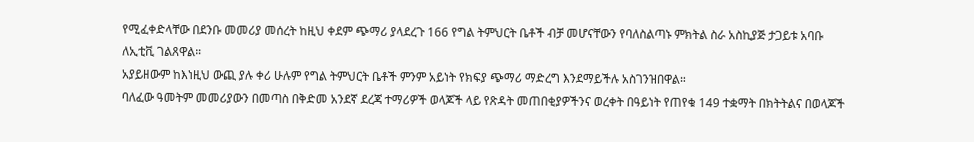የሚፈቀድላቸው በደንቡ መመሪያ መሰረት ከዚህ ቀደም ጭማሪ ያላደረጉ 166 የግል ትምህርት ቤቶች ብቻ መሆናቸውን የባለስልጣኑ ምክትል ስራ አስኪያጅ ታጋይቱ አባቡ ለኢቲቪ ገልጸዋል።
አያይዘውም ከእነዚህ ውጪ ያሉ ቀሪ ሁሉም የግል ትምህርት ቤቶች ምንም አይነት የክፍያ ጭማሪ ማድረግ እንደማይችሉ አስገንዝበዋል።
ባለፈው ዓመትም መመሪያውን በመጣስ በቅድመ አንደኛ ደረጃ ተማሪዎች ወላጆች ላይ የጽዳት መጠበቂያዎችንና ወረቀት በዓይነት የጠየቁ 149 ተቋማት በክትትልና በወላጆች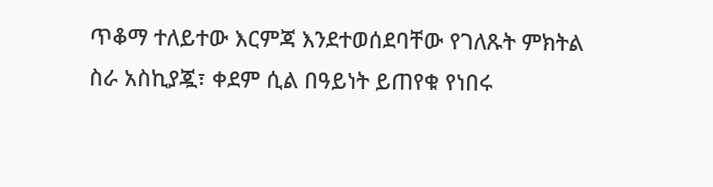ጥቆማ ተለይተው እርምጃ እንደተወሰደባቸው የገለጹት ምክትል ስራ አስኪያጇ፣ ቀደም ሲል በዓይነት ይጠየቁ የነበሩ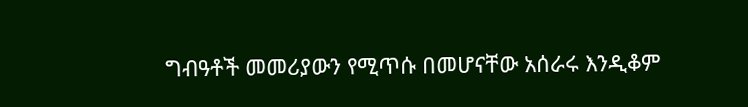ግብዓቶች መመሪያውን የሚጥሱ በመሆናቸው አሰራሩ እንዲቆም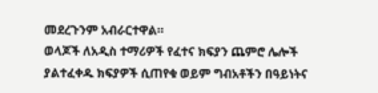መደረጉንም አብራርተዋል።
ወላጆች ለአዲስ ተማሪዎች የፈተና ክፍያን ጨምሮ ሌሎች ያልተፈቀዱ ክፍያዎች ሲጠየቁ ወይም ግብአቶችን በዓይነትና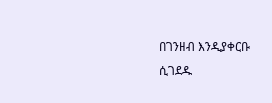በገንዘብ እንዲያቀርቡ ሲገደዱ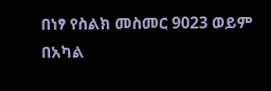በነፃ የስልክ መስመር 9023 ወይም በአካል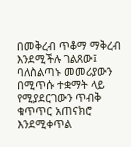በመቅረብ ጥቆማ ማቅረብ እንደሚችሉ ገልጸው፤ ባለስልጣኑ መመሪያውን በሚጥሱ ተቋማት ላይ የሚያደርገውን ጥብቅ ቁጥጥር አጠናክሮ እንደሚቀጥል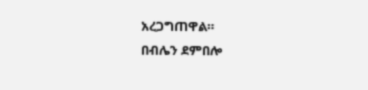አረጋግጠዋል።
በብሌን ደምበሎ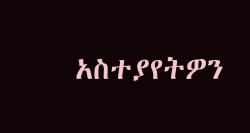አስተያየትዎን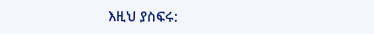እዚህ ያስፍሩ: